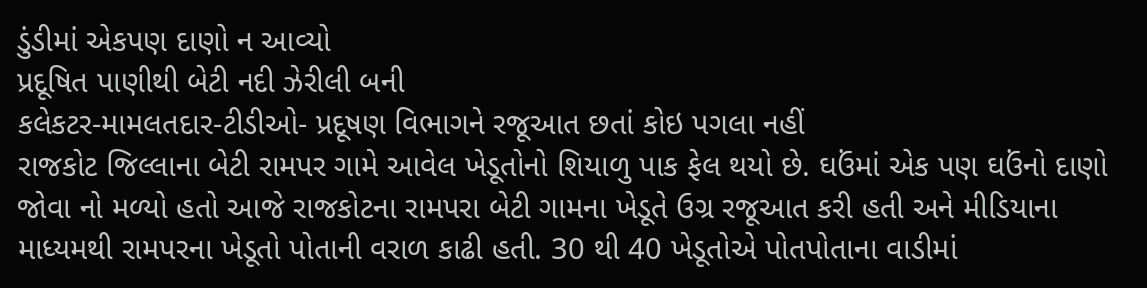ડુંડીમાં એકપણ દાણો ન આવ્યો
પ્રદૂષિત પાણીથી બેટી નદી ઝેરીલી બની
કલેકટર-મામલતદાર-ટીડીઓ- પ્રદૂષણ વિભાગને રજૂઆત છતાં કોઇ પગલા નહીં
રાજકોટ જિલ્લાના બેટી રામપર ગામે આવેલ ખેડૂતોનો શિયાળુ પાક ફેલ થયો છે. ઘઉંમાં એક પણ ઘઉંનો દાણો જોવા નો મળ્યો હતો આજે રાજકોટના રામપરા બેટી ગામના ખેડૂતે ઉગ્ર રજૂઆત કરી હતી અને મીડિયાના માધ્યમથી રામપરના ખેડૂતો પોતાની વરાળ કાઢી હતી. 30 થી 40 ખેડૂતોએ પોતપોતાના વાડીમાં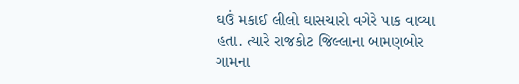ઘઉં મકાઈ લીલો ઘાસચારો વગેરે પાક વાવ્યા હતા. ત્યારે રાજકોટ જિલ્લાના બામણબોર ગામના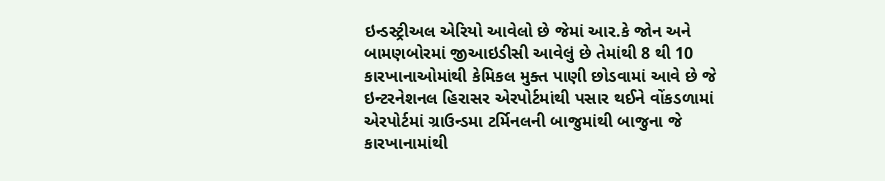ઇન્ડસ્ટ્રીઅલ એરિયો આવેલો છે જેમાં આર.કે જોન અને બામણબોરમાં જીઆઇડીસી આવેલું છે તેમાંથી 8 થી 10 કારખાનાઓમાંથી કેમિકલ મુક્ત પાણી છોડવામાં આવે છે જે ઇન્ટરનેશનલ હિરાસર એરપોર્ટમાંથી પસાર થઈને વોંકડળામાં એરપોર્ટમાં ગ્રાઉન્ડમા ટર્મિનલની બાજુમાંથી બાજુના જે કારખાનામાંથી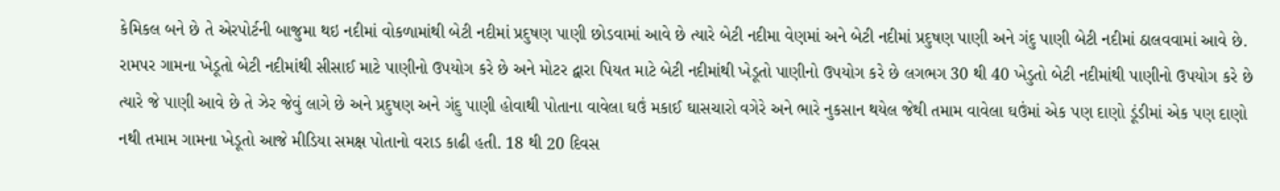કેમિકલ બને છે તે એરપોર્ટની બાજુમા થઇ નદીમાં વોકળામાંથી બેટી નદીમાં પ્રદુષણ પાણી છોડવામાં આવે છે ત્યારે બેટી નદીમા વેણમાં અને બેટી નદીમાં પ્રદુષણ પાણી અને ગંદુ પાણી બેટી નદીમાં ઠાલવવામાં આવે છે.
રામપર ગામના ખેડૂતો બેટી નદીમાંથી સીસાઈ માટે પાણીનો ઉપયોગ કરે છે અને મોટર દ્વારા પિયત માટે બેટી નદીમાંથી ખેડૂતો પાણીનો ઉપયોગ કરે છે લગભગ 30 થી 40 ખેડુતો બેટી નદીમાંથી પાણીનો ઉપયોગ કરે છે ત્યારે જે પાણી આવે છે તે ઝેર જેવું લાગે છે અને પ્રદુષણ અને ગંદુ પાણી હોવાથી પોતાના વાવેલા ઘઉં મકાઈ ઘાસચારો વગેરે અને ભારે નુકસાન થયેલ જેથી તમામ વાવેલા ઘઉંમાં એક પણ દાણો ડૂંડીમાં એક પણ દાણો નથી તમામ ગામના ખેડૂતો આજે મીડિયા સમક્ષ પોતાનો વરાડ કાઢી હતી. 18 થી 20 દિવસ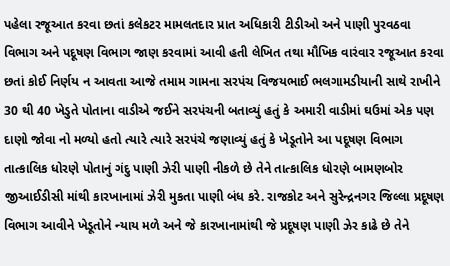પહેલા રજૂઆત કરવા છતાં કલેકટર મામલતદાર પ્રાત અધિકારી ટીડીઓ અને પાણી પુરવઠવા વિભાગ અને પદૂષણ વિભાગ જાણ કરવામાં આવી હતી લેખિત તથા મૌખિક વારંવાર રજૂઆત કરવા છતાં કોઈ નિર્ણય ન આવતા આજે તમામ ગામના સરપંચ વિજયભાઈ ભલગામડીયાની સાથે રાખીને 30 થી 40 ખેડુતે પોતાના વાડીએ જઈને સરપંચની બતાવ્યું હતું કે અમારી વાડીમાં ઘઉમાં એક પણ દાણો જોવા નો મળ્યો હતો ત્યારે ત્યારે સરપંચે જણાવ્યું હતું કે ખેડૂતોને આ પદૂષણ વિભાગ તાત્કાલિક ધોરણે પોતાનું ગંદુ પાણી ઝેરી પાણી નીકળે છે તેને તાત્કાલિક ધોરણે બામણબોર જીઆઈડીસી માંથી કારખાનામાં ઝેરી મુકતા પાણી બંધ કરે. રાજકોટ અને સુરેન્દ્રનગર જિલ્લા પ્રદૂષણ વિભાગ આવીને ખેડૂતોને ન્યાય મળે અને જે કારખાનામાંથી જે પ્રદૂષણ પાણી ઝેર કાઢે છે તેને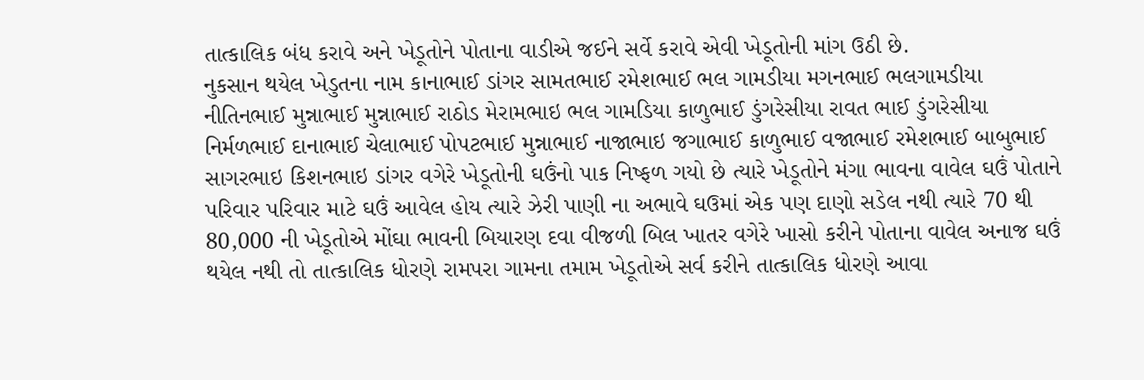તાત્કાલિક બંધ કરાવે અને ખેડૂતોને પોતાના વાડીએ જઈને સર્વે કરાવે એવી ખેડૂતોની માંગ ઉઠી છે.
નુકસાન થયેલ ખેડુતના નામ કાનાભાઈ ડાંગર સામતભાઈ રમેશભાઈ ભલ ગામડીયા મગનભાઈ ભલગામડીયા નીતિનભાઈ મુન્નાભાઈ મુન્નાભાઈ રાઠોડ મેરામભાઇ ભલ ગામડિયા કાળુભાઈ ડુંગરેસીયા રાવત ભાઈ ડુંગરેસીયા નિર્મળભાઈ દાનાભાઈ ચેલાભાઈ પોપટભાઈ મુન્નાભાઈ નાજાભાઇ જગાભાઈ કાળુભાઈ વજાભાઈ રમેશભાઈ બાબુભાઈ સાગરભાઇ કિશનભાઇ ડાંગર વગેરે ખેડૂતોની ઘઉંનો પાક નિષ્ફળ ગયો છે ત્યારે ખેડૂતોને મંગા ભાવના વાવેલ ઘઉં પોતાને પરિવાર પરિવાર માટે ઘઉં આવેલ હોય ત્યારે ઝેરી પાણી ના અભાવે ઘઉમાં એક પણ દાણો સડેલ નથી ત્યારે 70 થી 80,000 ની ખેડૂતોએ મોંઘા ભાવની બિયારણ દવા વીજળી બિલ ખાતર વગેરે ખાસો કરીને પોતાના વાવેલ અનાજ ઘઉં થયેલ નથી તો તાત્કાલિક ધોરણે રામપરા ગામના તમામ ખેડૂતોએ સર્વ કરીને તાત્કાલિક ધોરણે આવા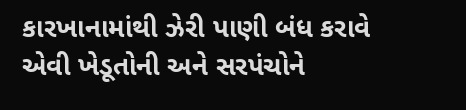કારખાનામાંથી ઝેરી પાણી બંધ કરાવે એવી ખેડૂતોની અને સરપંચોને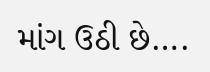માંગ ઉઠી છે….